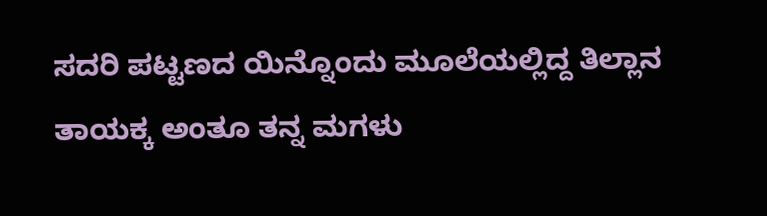ಸದರಿ ಪಟ್ಟಣದ ಯಿನ್ನೊಂದು ಮೂಲೆಯಲ್ಲಿದ್ದ ತಿಲ್ಲಾನ ತಾಯಕ್ಕ ಅಂತೂ ತನ್ನ ಮಗಳು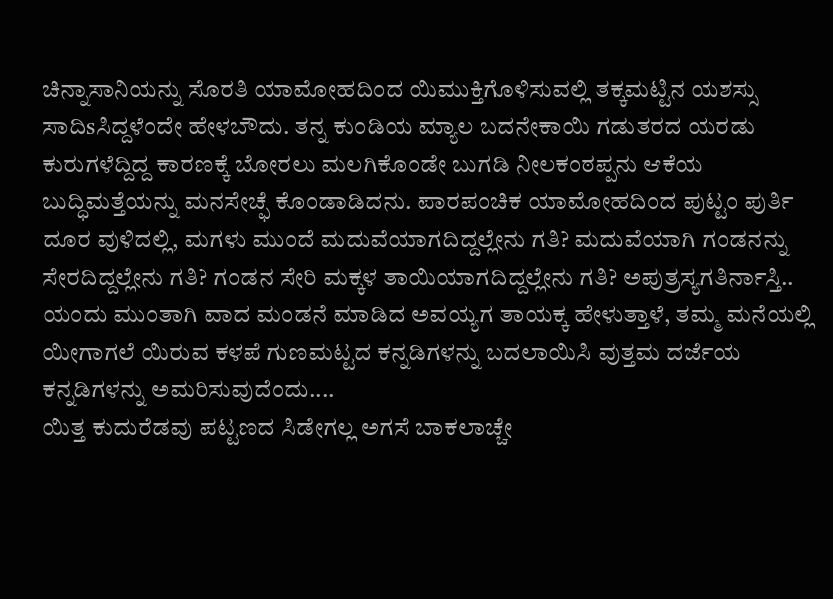ಚಿನ್ನಾಸಾನಿಯನ್ನು ಸೊರತಿ ಯಾಮೋಹದಿಂದ ಯಿಮುಕ್ತಿಗೊಳಿಸುವಲ್ಲಿ ತಕ್ಕಮಟ್ಟಿನ ಯಶಸ್ಸು ಸಾದಿsಸಿದ್ದಳೆಂದೇ ಹೇಳಬೌದು. ತನ್ನ ಕುಂಡಿಯ ಮ್ಯಾಲ ಬದನೇಕಾಯಿ ಗಡುತರದ ಯರಡು ಕುರುಗಳೆದ್ದಿದ್ದ ಕಾರಣಕ್ಕೆ ಬೋರಲು ಮಲಗಿಕೊಂಡೇ ಬುಗಡಿ ನೀಲಕಂಠಪ್ಪನು ಆಕೆಯ ಬುದ್ಧಿಮತ್ತೆಯನ್ನು ಮನಸೇಚ್ಫೆ ಕೊಂಡಾಡಿದನು. ಪಾರಪಂಚಿಕ ಯಾಮೋಹದಿಂದ ಪುಟ್ಟಂ ಪುರ್ತಿ ದೂರ ವುಳಿದಲ್ಲಿ, ಮಗಳು ಮುಂದೆ ಮದುವೆಯಾಗದಿದ್ದಲ್ಲೇನು ಗತಿ? ಮದುವೆಯಾಗಿ ಗಂಡನನ್ನು ಸೇರದಿದ್ದಲ್ಲೇನು ಗತಿ? ಗಂಡನ ಸೇರಿ ಮಕ್ಕಳ ತಾಯಿಯಾಗದಿದ್ದಲ್ಲೇನು ಗತಿ? ಅಪುತ್ರಸ್ಯಗತಿರ್ನಾಸ್ತಿ.. ಯಂದು ಮುಂತಾಗಿ ವಾದ ಮಂಡನೆ ಮಾಡಿದ ಅವಯ್ಯಗ ತಾಯಕ್ಕ ಹೇಳುತ್ತಾಳೆ, ತಮ್ಮ ಮನೆಯಲ್ಲಿ ಯೀಗಾಗಲೆ ಯಿರುವ ಕಳಪೆ ಗುಣಮಟ್ಟದ ಕನ್ನಡಿಗಳನ್ನು ಬದಲಾಯಿಸಿ ವುತ್ತಮ ದರ್ಜೆಯ ಕನ್ನಡಿಗಳನ್ನು ಅಮರಿಸುವುದೆಂದು....
ಯಿತ್ತ ಕುದುರೆಡವು ಪಟ್ಟಣದ ಸಿಡೇಗಲ್ಲ ಅಗಸೆ ಬಾಕಲಾಚ್ಚೇ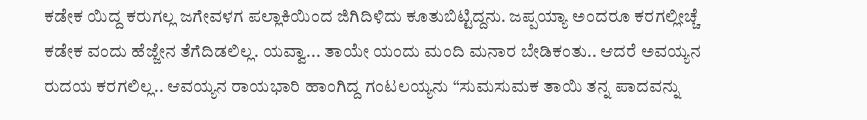ಕಡೇಕ ಯಿದ್ದ ಕರುಗಲ್ಲ ಜಗೇವಳಗ ಪಲ್ಲಾಕಿಯಿಂದ ಜಿಗಿದಿಳಿದು ಕೂತುಬಿಟ್ಟಿದ್ದನು. ಜಪ್ಪಯ್ಯಾ ಅಂದರೂ ಕರಗಲ್ಲೀಚ್ಚೆ ಕಡೇಕ ವಂದು ಹೆಜ್ಜೇನ ತೆಗೆದಿಡಲಿಲ್ಲ. ಯವ್ವಾ... ತಾಯೇ ಯಂದು ಮಂದಿ ಮನಾರ ಬೇಡಿಕಂತು.. ಆದರೆ ಅವಯ್ಯನ ರುದಯ ಕರಗಲಿಲ್ಲ.. ಆವಯ್ಯನ ರಾಯಭಾರಿ ಹಾಂಗಿದ್ದ ಗಂಟಲಯ್ಯನು “ಸುಮಸುಮಕ ತಾಯಿ ತನ್ನ ಪಾದವನ್ನು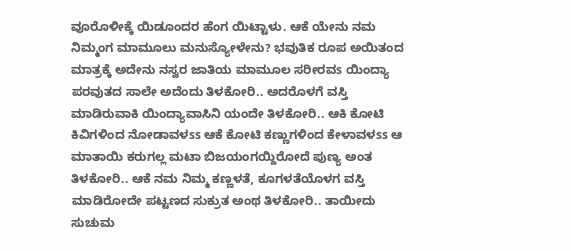ವೂರೊಳೀಕ್ಕೆ ಯಿಡೂಂದರ ಹೆಂಗ ಯಿಟ್ಟಾಳು. ಆಕೆ ಯೇನು ನಮ ನಿಮ್ಮಂಗ ಮಾಮೂಲು ಮನುಸ್ಯೋಳೇನು? ಭವುತಿಕ ರೂಪ ಅಯಿತಂದ ಮಾತ್ರಕ್ಕೆ ಅದೇನು ನಸ್ವರ ಜಾತಿಯ ಮಾಮೂಲ ಸರೀರವs ಯಿಂದ್ಯಾ ಪರವುತದ ಸಾಲೇ ಅದೆಂದು ತಿಳಕೋರಿ.. ಅದರೊಳಗೆ ವಸ್ತಿ ಮಾಡಿರುವಾಕಿ ಯಿಂದ್ಯಾವಾಸಿನಿ ಯಂದೇ ತಿಳಕೋರಿ.. ಆಕಿ ಕೋಟಿ ಕಿವಿಗಳಿಂದ ನೋಡಾವಳss ಆಕೆ ಕೋಟಿ ಕಣ್ಣುಗಳಿಂದ ಕೇಳಾವಳss ಆ ಮಾತಾಯಿ ಕರುಗಲ್ಲ ಮಟಾ ಬಿಜಯಂಗಯ್ದಿರೋದೆ ಪುಣ್ಯ ಅಂತ ತಿಳಕೋರಿ.. ಆಕೆ ನಮ ನಿಮ್ಮ ಕಣ್ಣಳತೆ, ಕೂಗಳತೆಯೊಳಗ ವಸ್ತಿ ಮಾಡಿರೋದೇ ಪಟ್ಟಣದ ಸುಕ್ರುತ ಅಂಥ ತಿಳಕೋರಿ.. ತಾಯೀದು ಸುಚುಮ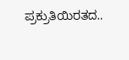ಪ್ರಕ್ರುತಿಯಿರತದ..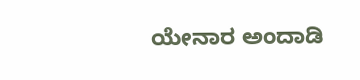ಯೇನಾರ ಅಂದಾಡಿ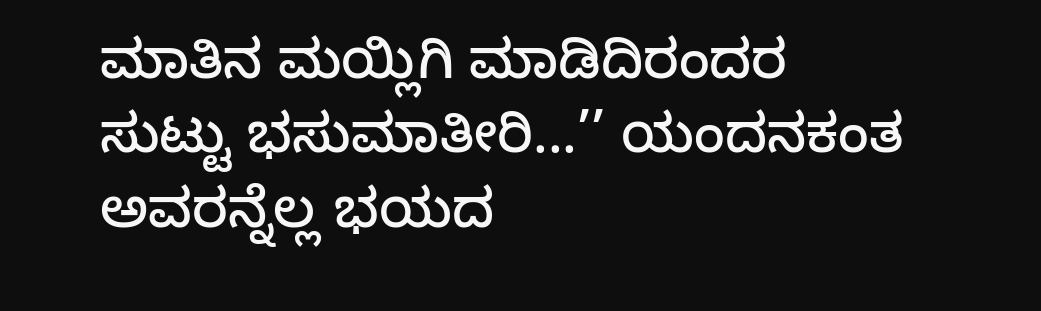ಮಾತಿನ ಮಯ್ಲಿಗಿ ಮಾಡಿದಿರಂದರ ಸುಟ್ಟು ಭಸುಮಾತೀರಿ...’’ ಯಂದನಕಂತ ಅವರನ್ನೆಲ್ಲ ಭಯದ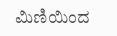ಮಿಣಿಯಿಂದ